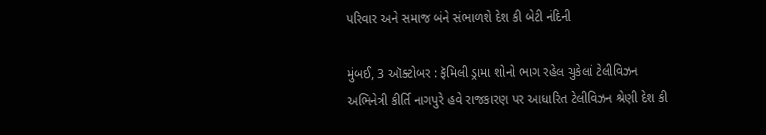પરિવાર અને સમાજ બંને સંભાળશે દેશ કી બેટી નંદિની

મુંબઈ, 3 ઑક્ટોબર : ફૅમિલી ડ્રામા શોનો ભાગ રહેલ ચુકેલાં ટેલીવિઝન અભિનેત્રી કીર્તિ નાગપુરે હવે રાજકારણ પર આધારિત ટેલીવિઝન શ્રેણી દેશ કી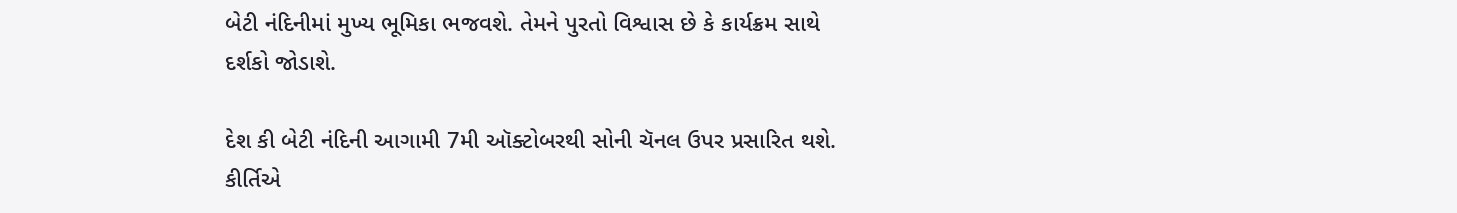બેટી નંદિનીમાં મુખ્ય ભૂમિકા ભજવશે. તેમને પુરતો વિશ્વાસ છે કે કાર્યક્રમ સાથે દર્શકો જોડાશે.

દેશ કી બેટી નંદિની આગામી 7મી ઑક્ટોબરથી સોની ચૅનલ ઉપર પ્રસારિત થશે. કીર્તિએ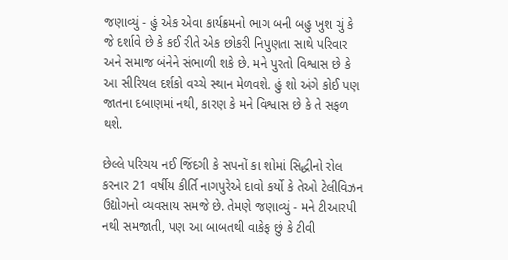જણાવ્યું - હું એક એવા કાર્યક્રમનો ભાગ બની બહુ ખુશ ચું કે જે દર્શાવે છે કે કઈ રીતે એક છોકરી નિપુણતા સાથે પરિવાર અને સમાજ બંનેને સંભાળી શકે છે. મને પુરતો વિશ્વાસ છે કે આ સીરિયલ દર્શકો વચ્ચે સ્થાન મેળવશે. હું શો અંગે કોઈ પણ જાતના દબાણમાં નથી, કારણ કે મને વિશ્વાસ છે કે તે સફળ થશે.

છેલ્લે પરિચય નઈ જિંદગી કે સપનોં કા શોમાં સિદ્ધીનો રોલ કરનાર 21 વર્ષીય કીર્તિ નાગપુરેએ દાવો કર્યો કે તેઓ ટેલીવિઝન ઉદ્યોગનો વ્યવસાય સમજે છે. તેમણે જણાવ્યું - મને ટીઆરપી નથી સમજાતી, પણ આ બાબતથી વાકેફ છું કે ટીવી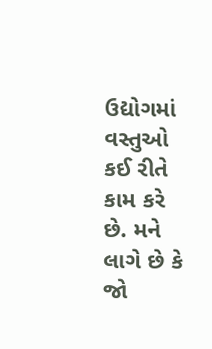ઉદ્યોગમાં વસ્તુઓ કઈ રીતે કામ કરે છે. મને લાગે છે કે જો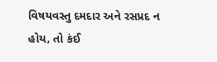વિષયવસ્તુ દમદાર અને રસપ્રદ ન હોય, તો કંઈ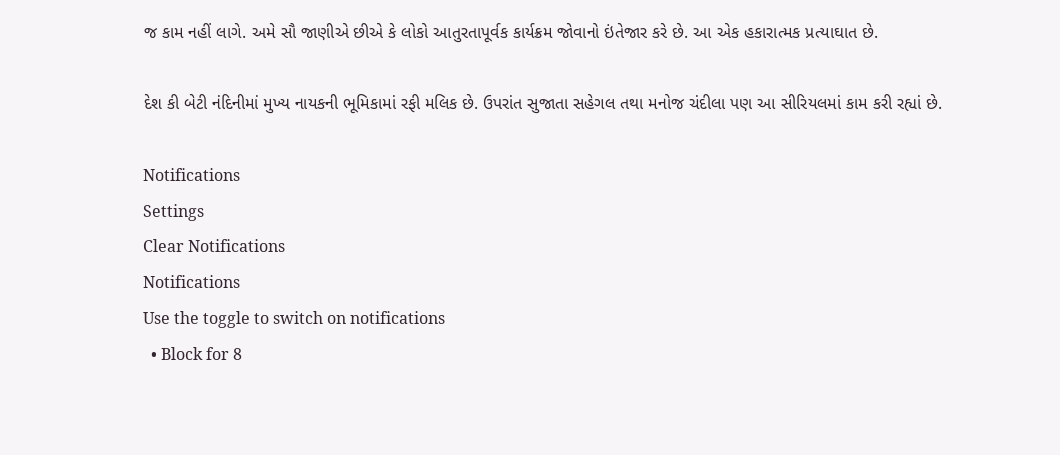જ કામ નહીં લાગે. અમે સૌ જાણીએ છીએ કે લોકો આતુરતાપૂર્વક કાર્યક્રમ જોવાનો ઇંતેજાર કરે છે. આ એક હકારાત્મક પ્રત્યાઘાત છે.

દેશ કી બેટી નંદિનીમાં મુખ્ય નાયકની ભૂમિકામાં રફી મલિક છે. ઉપરાંત સુજાતા સહેગલ તથા મનોજ ચંદીલા પણ આ સીરિયલમાં કામ કરી રહ્યાં છે.

Notifications
Settings
Clear Notifications
Notifications
Use the toggle to switch on notifications
  • Block for 8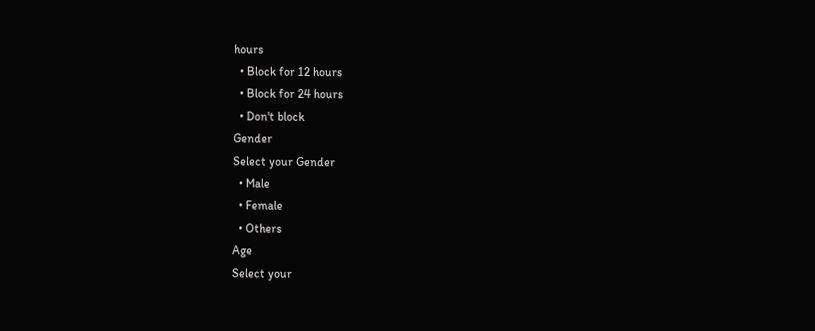hours
  • Block for 12 hours
  • Block for 24 hours
  • Don't block
Gender
Select your Gender
  • Male
  • Female
  • Others
Age
Select your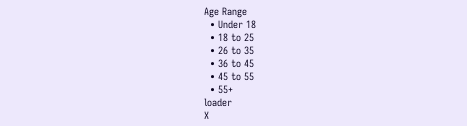Age Range
  • Under 18
  • 18 to 25
  • 26 to 35
  • 36 to 45
  • 45 to 55
  • 55+
loader
X